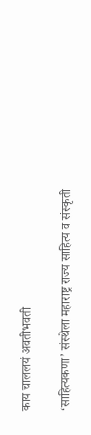काय चाललयं अवतीभवती

‘साहित्यकणा’ संस्थेला महाराष्ट्र राज्य साहित्य व संस्कृती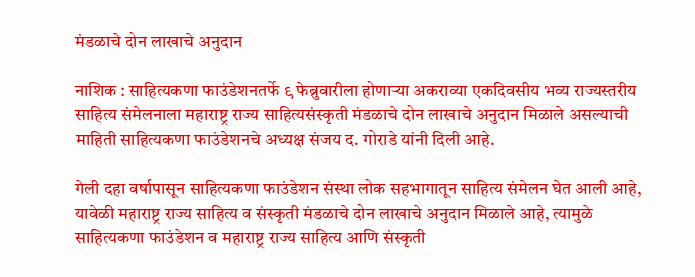मंडळाचे दोन लाखाचे अनुदान

नाशिक : साहित्यकणा फाउंडेशनतर्फे ९ फेब्रुवारीला होणाऱ्या अकराव्या एकदिवसीय भव्य राज्यस्तरीय साहित्य संमेलनाला महाराष्ट्र राज्य साहित्यसंस्कृती मंडळाचे दोन लाखाचे अनुदान मिळाले असल्याची माहिती साहित्यकणा फाउंडेशनचे अध्यक्ष संजय द. गोराडे यांनी दिली आहे.

गेली दहा वर्षापासून साहित्यकणा फाउंडेशन संस्था लोक सहभागातून साहित्य संमेलन घेत आली आहे, यावेळी महाराष्ट्र राज्य साहित्य व संस्कृती मंडळाचे दोन लाखाचे अनुदान मिळाले आहे, त्यामुळे साहित्यकणा फाउंडेशन व महाराष्ट्र राज्य साहित्य आणि संस्कृती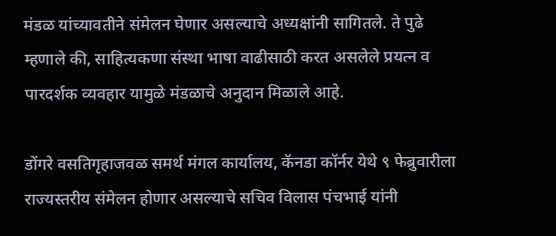मंडळ यांच्यावतीने संमेलन घेणार असल्याचे अध्यक्षांनी सागितले. ते पुढे म्हणाले की, साहित्यकणा संस्था भाषा वाढीसाठी करत असलेले प्रयत्न व पारदर्शक व्यवहार यामुळे मंडळाचे अनुदान मिळाले आहे.

डोंगरे वसतिगृहाजवळ समर्थ मंगल कार्यालय, कॅनडा कॉर्नर येथे ९ फेब्रुवारीला राज्यस्तरीय संमेलन होणार असल्याचे सचिव विलास पंचभाई यांनी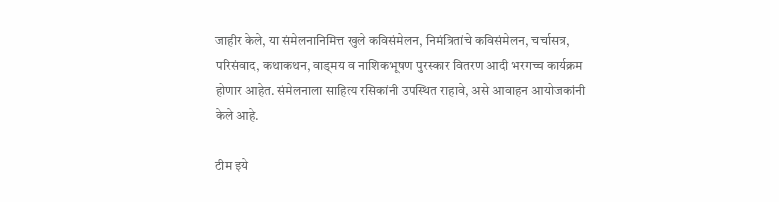जाहीर केले, या संमेलनानिमित्त खुले कविसंमेलन, निमंत्रितांचे कविसंमेलन, चर्चासत्र, परिसंवाद, कथाकथन, वाड्मय व नाशिकभूषण पुरस्कार वितरण आदी भरगच्च कार्यक्रम होणार आहेत. संमेलनाला साहित्य रसिकांनी उपस्थित राहावे, असे आवाहन आयोजकांनी केले आहे.

टीम इये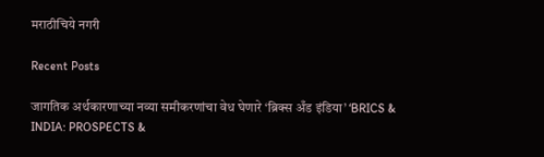मराठीचिये नगरी

Recent Posts

जागतिक अर्थकारणाच्या नव्या समीकरणांचा वेध घेणारे ‘ब्रिक्स अँड इंडिया’ ‘BRICS & INDIA: PROSPECTS &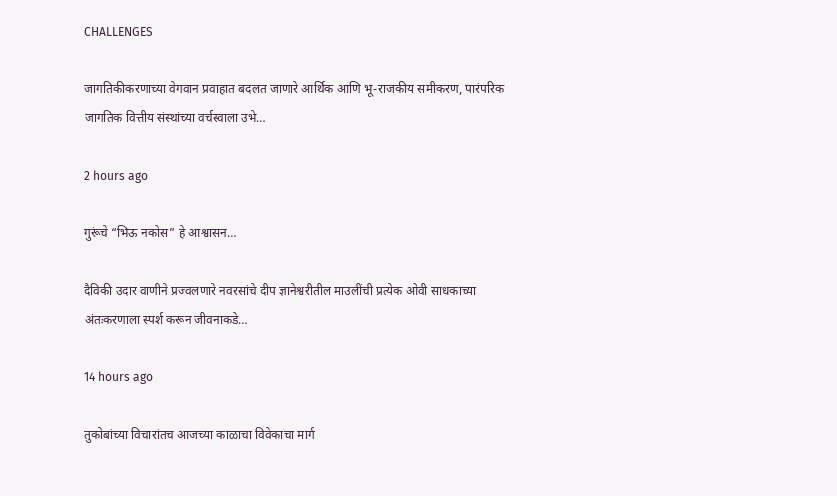CHALLENGES

जागतिकीकरणाच्या वेगवान प्रवाहात बदलत जाणारे आर्थिक आणि भू-राजकीय समीकरण, पारंपरिक जागतिक वित्तीय संस्थांच्या वर्चस्वाला उभे…

2 hours ago

गुरूंचे “भिऊ नकोस” हे आश्वासन…

दैविकी उदार वाणीने प्रज्वलणारे नवरसांचे दीप ज्ञानेश्वरीतील माउलींची प्रत्येक ओवी साधकाच्या अंतःकरणाला स्पर्श करून जीवनाकडे…

14 hours ago

तुकोबांच्या विचारांतच आजच्या काळाचा विवेकाचा मार्ग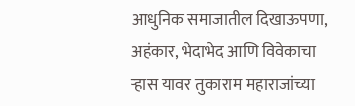आधुनिक समाजातील दिखाऊपणा, अहंकार, भेदाभेद आणि विवेकाचा ऱ्हास यावर तुकाराम महाराजांच्या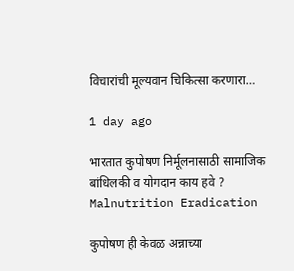विचारांची मूल्यवान चिकित्सा करणारा…

1 day ago

भारतात कुपोषण निर्मूलनासाठी सामाजिक बांधिलकी व योगदान काय हवे ? Malnutrition Eradication

कुपोषण ही केवळ अन्नाच्या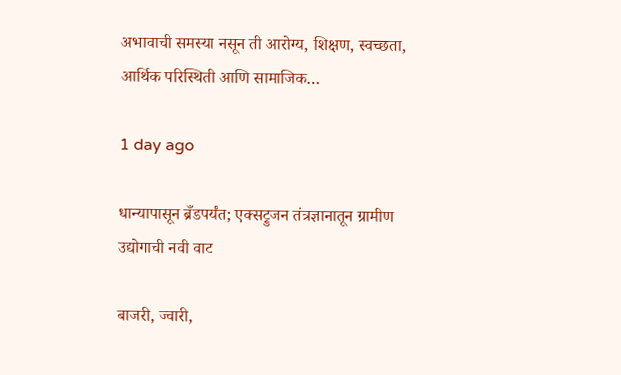अभावाची समस्या नसून ती आरोग्य, शिक्षण, स्वच्छता, आर्थिक परिस्थिती आणि सामाजिक…

1 day ago

धान्यापासून ब्रँडपर्यंत; एक्सट्रुजन तंत्रज्ञानातून ग्रामीण उद्योगाची नवी वाट

बाजरी, ज्वारी,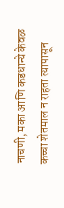नाचणी, मका आणि कडधान्ये केवळ कच्चा शेतमाल न राहता त्यापासून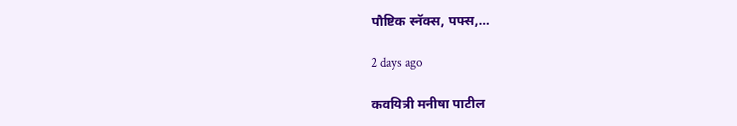पौष्टिक स्नॅक्स, पफ्स,…

2 days ago

कवयित्री मनीषा पाटील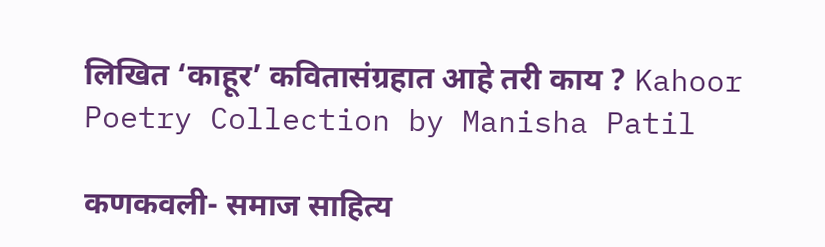लिखित ‘काहूर’ कवितासंग्रहात आहे तरी काय ? Kahoor Poetry Collection by Manisha Patil

कणकवली- समाज साहित्य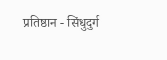प्रतिष्ठान - सिंधुदुर्ग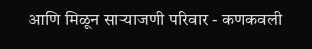आणि मिळून साऱ्याजणी परिवार - कणकवली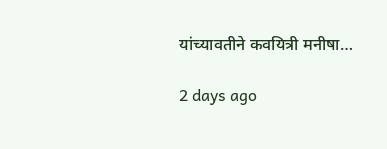यांच्यावतीने कवयित्री मनीषा…

2 days ago